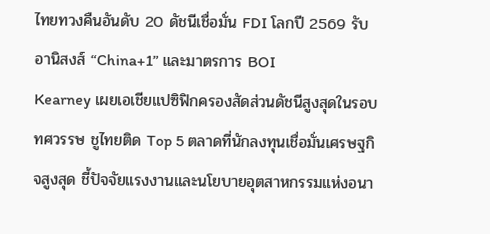ไทยทวงคืนอันดับ 20 ดัชนีเชื่อมั่น FDI โลกปี 2569 รับอานิสงส์ “China+1” และมาตรการ BOI
Kearney เผยเอเชียแปซิฟิกครองสัดส่วนดัชนีสูงสุดในรอบทศวรรษ ชูไทยติด Top 5 ตลาดที่นักลงทุนเชื่อมั่นเศรษฐกิจสูงสุด ชี้ปัจจัยแรงงานและนโยบายอุตสาหกรรมแห่งอนา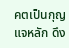คตเป็นกุญแจหลัก ดึง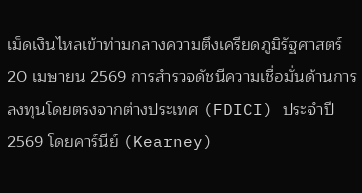เม็ดเงินไหลเข้าท่ามกลางความตึงเครียดภูมิรัฐศาสตร์
20 เมษายน 2569 การสำรวจดัชนีความเชื่อมั่นด้านการลงทุนโดยตรงจากต่างประเทศ (FDICI) ประจำปี 2569 โดยคาร์นีย์ (Kearney)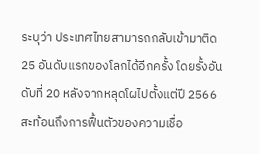ระบุว่า ประเทศไทยสามารถกลับเข้ามาติด 25 อันดับแรกของโลกได้อีกครั้ง โดยรั้งอันดับที่ 20 หลังจากหลุดโผไปตั้งแต่ปี 2566 สะท้อนถึงการฟื้นตัวของความเชื่อ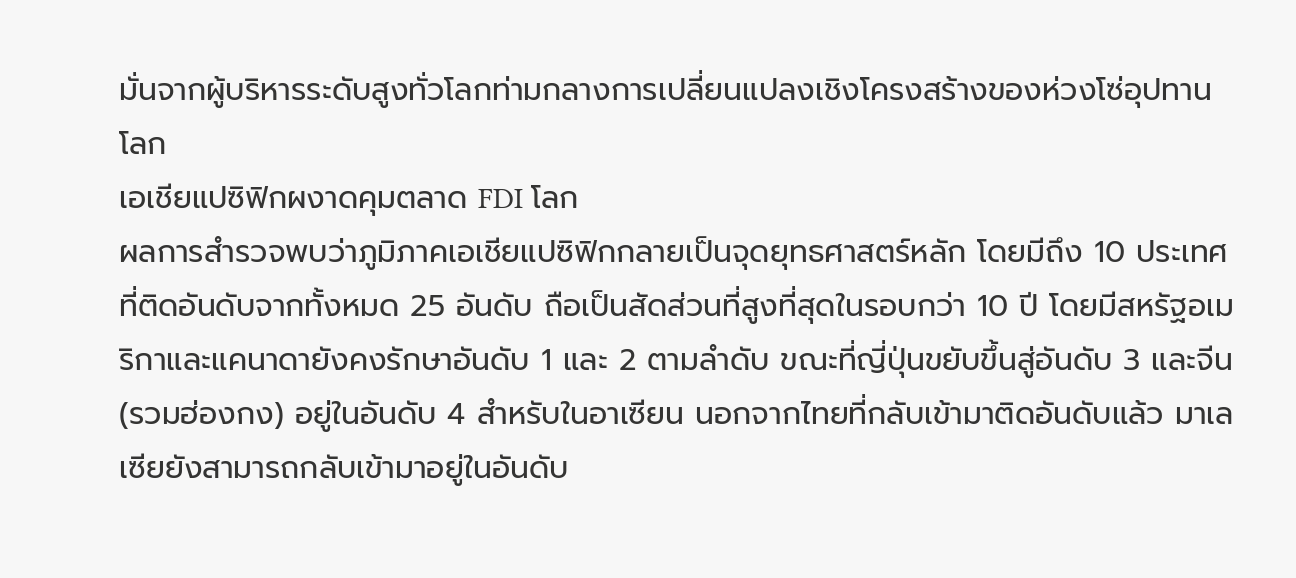มั่นจากผู้บริหารระดับสูงทั่วโลกท่ามกลางการเปลี่ยนแปลงเชิงโครงสร้างของห่วงโซ่อุปทานโลก
เอเชียแปซิฟิกผงาดคุมตลาด FDI โลก
ผลการสำรวจพบว่าภูมิภาคเอเชียแปซิฟิกกลายเป็นจุดยุทธศาสตร์หลัก โดยมีถึง 10 ประเทศที่ติดอันดับจากทั้งหมด 25 อันดับ ถือเป็นสัดส่วนที่สูงที่สุดในรอบกว่า 10 ปี โดยมีสหรัฐอเมริกาและแคนาดายังคงรักษาอันดับ 1 และ 2 ตามลำดับ ขณะที่ญี่ปุ่นขยับขึ้นสู่อันดับ 3 และจีน (รวมฮ่องกง) อยู่ในอันดับ 4 สำหรับในอาเซียน นอกจากไทยที่กลับเข้ามาติดอันดับแล้ว มาเลเซียยังสามารถกลับเข้ามาอยู่ในอันดับ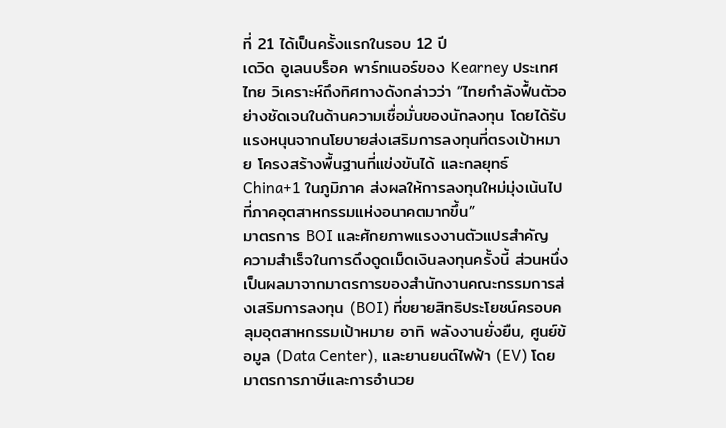ที่ 21 ได้เป็นครั้งแรกในรอบ 12 ปี
เดวิด อูเลนบร็อค พาร์ทเนอร์ของ Kearney ประเทศไทย วิเคราะห์ถึงทิศทางดังกล่าวว่า “ไทยกำลังฟื้นตัวอย่างชัดเจนในด้านความเชื่อมั่นของนักลงทุน โดยได้รับแรงหนุนจากนโยบายส่งเสริมการลงทุนที่ตรงเป้าหมาย โครงสร้างพื้นฐานที่แข่งขันได้ และกลยุทธ์ China+1 ในภูมิภาค ส่งผลให้การลงทุนใหม่มุ่งเน้นไปที่ภาคอุตสาหกรรมแห่งอนาคตมากขึ้น”
มาตรการ BOI และศักยภาพแรงงานตัวแปรสำคัญ
ความสำเร็จในการดึงดูดเม็ดเงินลงทุนครั้งนี้ ส่วนหนึ่งเป็นผลมาจากมาตรการของสำนักงานคณะกรรมการส่งเสริมการลงทุน (BOI) ที่ขยายสิทธิประโยชน์ครอบคลุมอุตสาหกรรมเป้าหมาย อาทิ พลังงานยั่งยืน, ศูนย์ข้อมูล (Data Center), และยานยนต์ไฟฟ้า (EV) โดยมาตรการภาษีและการอำนวย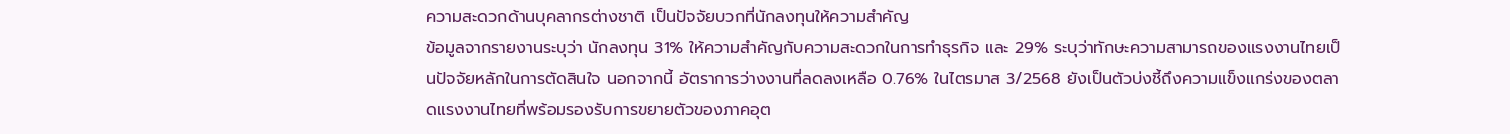ความสะดวกด้านบุคลากรต่างชาติ เป็นปัจจัยบวกที่นักลงทุนให้ความสำคัญ
ข้อมูลจากรายงานระบุว่า นักลงทุน 31% ให้ความสำคัญกับความสะดวกในการทำธุรกิจ และ 29% ระบุว่าทักษะความสามารถของแรงงานไทยเป็นปัจจัยหลักในการตัดสินใจ นอกจากนี้ อัตราการว่างงานที่ลดลงเหลือ 0.76% ในไตรมาส 3/2568 ยังเป็นตัวบ่งชี้ถึงความแข็งแกร่งของตลาดแรงงานไทยที่พร้อมรองรับการขยายตัวของภาคอุต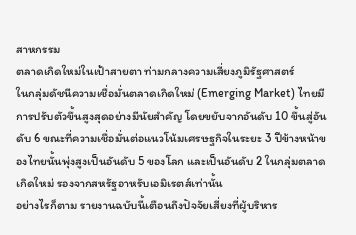สาหกรรม
ตลาดเกิดใหม่ในเป้าสายตา ท่ามกลางความเสี่ยงภูมิรัฐศาสตร์
ในกลุ่มดัชนีความเชื่อมั่นตลาดเกิดใหม่ (Emerging Market) ไทยมีการปรับตัวขึ้นสูงสุดอย่างมีนัยสำคัญ โดยขยับจากอันดับ 10 ขึ้นสู่อันดับ 6 ขณะที่ความเชื่อมั่นต่อแนวโน้มเศรษฐกิจในระยะ 3 ปีข้างหน้าของไทยนั้นพุ่งสูงเป็นอันดับ 5 ของโลก และเป็นอันดับ 2 ในกลุ่มตลาดเกิดใหม่ รองจากสหรัฐอาหรับเอมิเรตส์เท่านั้น
อย่างไรก็ตาม รายงานฉบับนี้เตือนถึงปัจจัยเสี่ยงที่ผู้บริหาร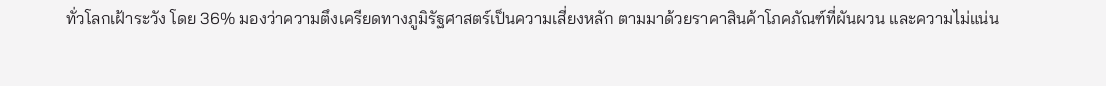ทั่วโลกเฝ้าระวัง โดย 36% มองว่าความตึงเครียดทางภูมิรัฐศาสตร์เป็นความเสี่ยงหลัก ตามมาด้วยราคาสินค้าโภคภัณฑ์ที่ผันผวน และความไม่แน่น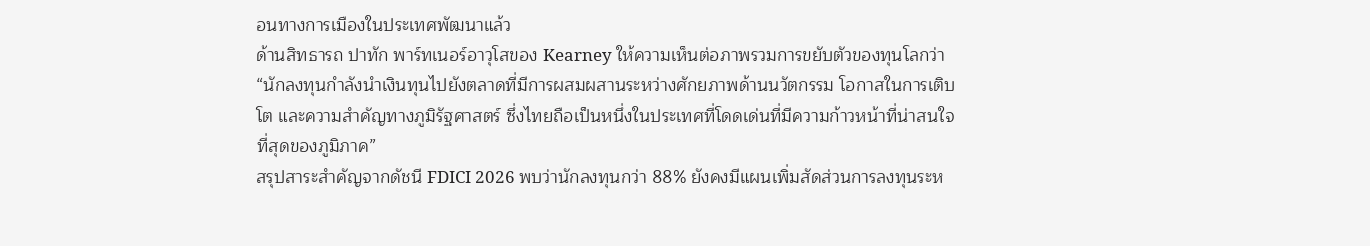อนทางการเมืองในประเทศพัฒนาแล้ว
ด้านสิทธารถ ปาทัก พาร์ทเนอร์อาวุโสของ Kearney ให้ความเห็นต่อภาพรวมการขยับตัวของทุนโลกว่า “นักลงทุนกำลังนำเงินทุนไปยังตลาดที่มีการผสมผสานระหว่างศักยภาพด้านนวัตกรรม โอกาสในการเติบโต และความสำคัญทางภูมิรัฐศาสตร์ ซึ่งไทยถือเป็นหนึ่งในประเทศที่โดดเด่นที่มีความก้าวหน้าที่น่าสนใจที่สุดของภูมิภาค”
สรุปสาระสำคัญจากดัชนี FDICI 2026 พบว่านักลงทุนกว่า 88% ยังคงมีแผนเพิ่มสัดส่วนการลงทุนระห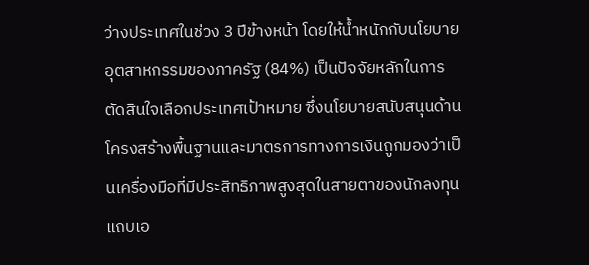ว่างประเทศในช่วง 3 ปีข้างหน้า โดยให้น้ำหนักกับนโยบายอุตสาหกรรมของภาครัฐ (84%) เป็นปัจจัยหลักในการตัดสินใจเลือกประเทศเป้าหมาย ซึ่งนโยบายสนับสนุนด้านโครงสร้างพื้นฐานและมาตรการทางการเงินถูกมองว่าเป็นเครื่องมือที่มีประสิทธิภาพสูงสุดในสายตาของนักลงทุนแถบเอ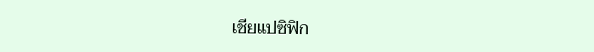เชียแปซิฟิก